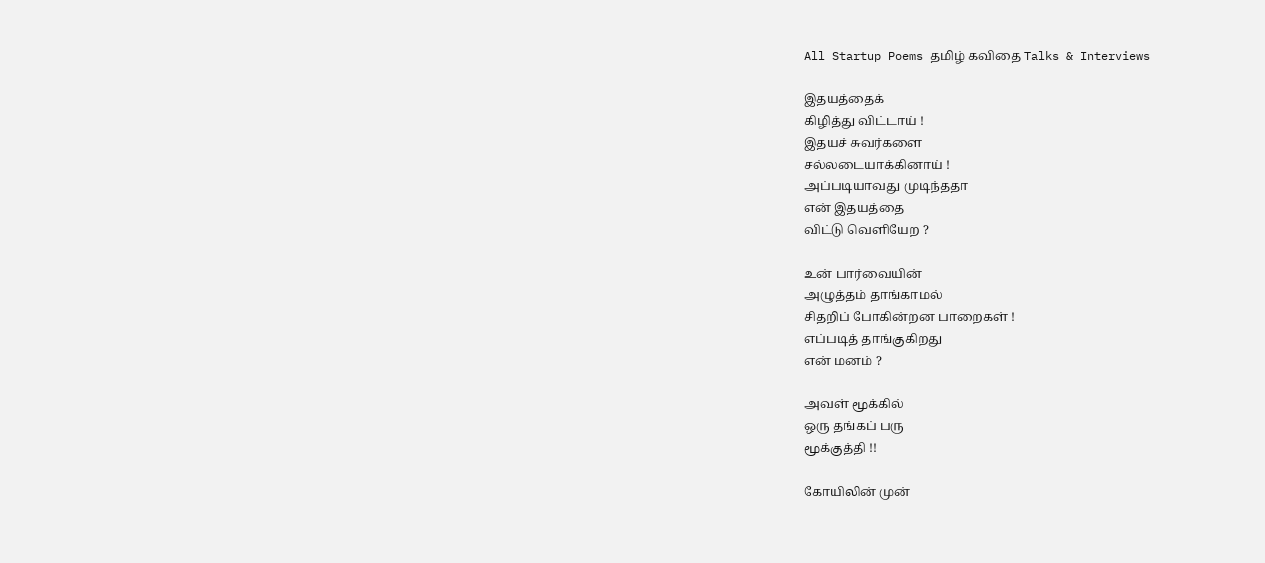All Startup Poems தமிழ் கவிதை Talks & Interviews

இதயத்தைக்
கிழித்து விட்டாய் !
இதயச் சுவர்களை
சல்லடையாக்கினாய் !
அப்படியாவது முடிந்ததா
என் இதயத்தை
விட்டு வெளியேற ?

உன் பார்வையின்
அழுத்தம் தாங்காமல்
சிதறிப் போகின்றன பாறைகள் !
எப்படித் தாங்குகிறது
என் மனம் ?

அவள் மூக்கில்
ஒரு தங்கப் பரு
மூக்குத்தி !!

கோயிலின் முன்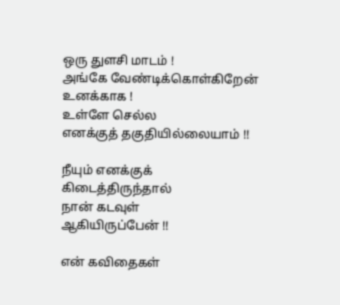ஒரு துளசி மாடம் !
அங்கே வேண்டிக்கொள்கிறேன்
உனக்காக !
உள்ளே செல்ல
எனக்குத் தகுதியில்லையாம் !!

நீயும் எனக்குக்
கிடைத்திருந்தால்
நான் கடவுள்
ஆகியிருப்பேன் !!

என் கவிதைகள்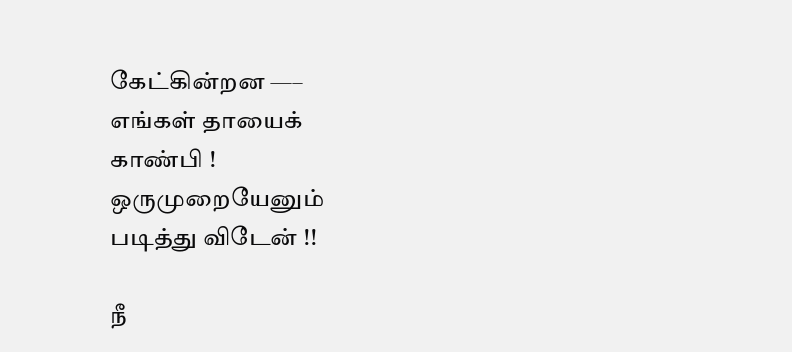கேட்கின்றன —–
எங்கள் தாயைக்
காண்பி !
ஒருமுறையேனும்
படித்து விடேன் !!

நீ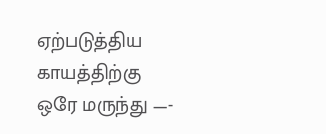ஏற்படுத்திய காயத்திற்கு
ஒரே மருந்து —-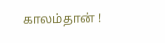காலம்தான் !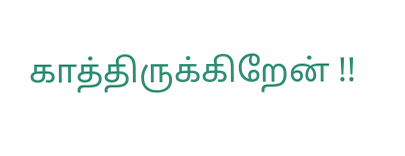காத்திருக்கிறேன் !!